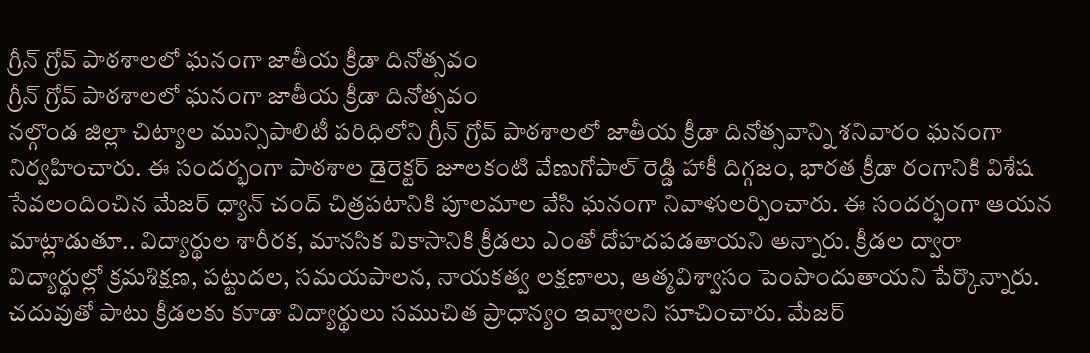గ్రీన్ గ్రోవ్ పాఠశాలలో ఘనంగా జాతీయ క్రీడా దినోత్సవం
గ్రీన్ గ్రోవ్ పాఠశాలలో ఘనంగా జాతీయ క్రీడా దినోత్సవం
నల్గొండ జిల్లా చిట్యాల మున్సిపాలిటీ పరిధిలోని గ్రీన్ గ్రోవ్ పాఠశాలలో జాతీయ క్రీడా దినోత్సవాన్ని శనివారం ఘనంగా నిర్వహించారు. ఈ సందర్భంగా పాఠశాల డైరెక్టర్ జూలకంటి వేణుగోపాల్ రెడ్డి హాకీ దిగ్గజం, భారత క్రీడా రంగానికి విశేష సేవలందించిన మేజర్ ధ్యాన్ చంద్ చిత్రపటానికి పూలమాల వేసి ఘనంగా నివాళులర్పించారు. ఈ సందర్భంగా ఆయన మాట్లాడుతూ.. విద్యార్థుల శారీరక, మానసిక వికాసానికి క్రీడలు ఎంతో దోహదపడతాయని అన్నారు. క్రీడల ద్వారా విద్యార్థుల్లో క్రమశిక్షణ, పట్టుదల, సమయపాలన, నాయకత్వ లక్షణాలు, ఆత్మవిశ్వాసం పెంపొందుతాయని పేర్కొన్నారు. చదువుతో పాటు క్రీడలకు కూడా విద్యార్థులు సముచిత ప్రాధాన్యం ఇవ్వాలని సూచించారు. మేజర్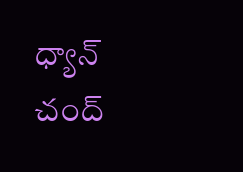ధ్యాన్ చంద్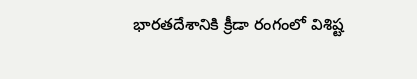భారతదేశానికి క్రీడా రంగంలో విశిష్ట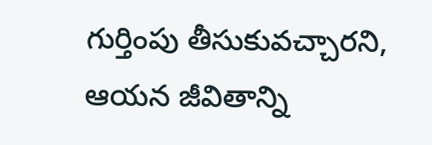గుర్తింపు తీసుకువచ్చారని, ఆయన జీవితాన్ని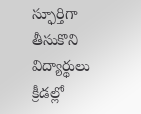స్ఫూర్తిగా తీసుకొని విద్యార్థులు క్రీడల్లో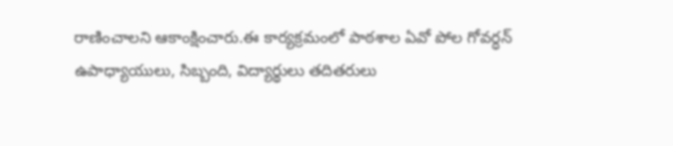రాణించాలని ఆకాంక్షించారు.ఈ కార్యక్రమంలో పాఠశాల ఏవో పోల గోవర్ధన్ ఉపాధ్యాయులు, సిబ్బంది, విద్యార్థులు తదితరులు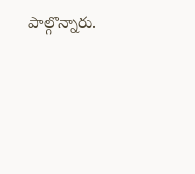పాల్గొన్నారు.